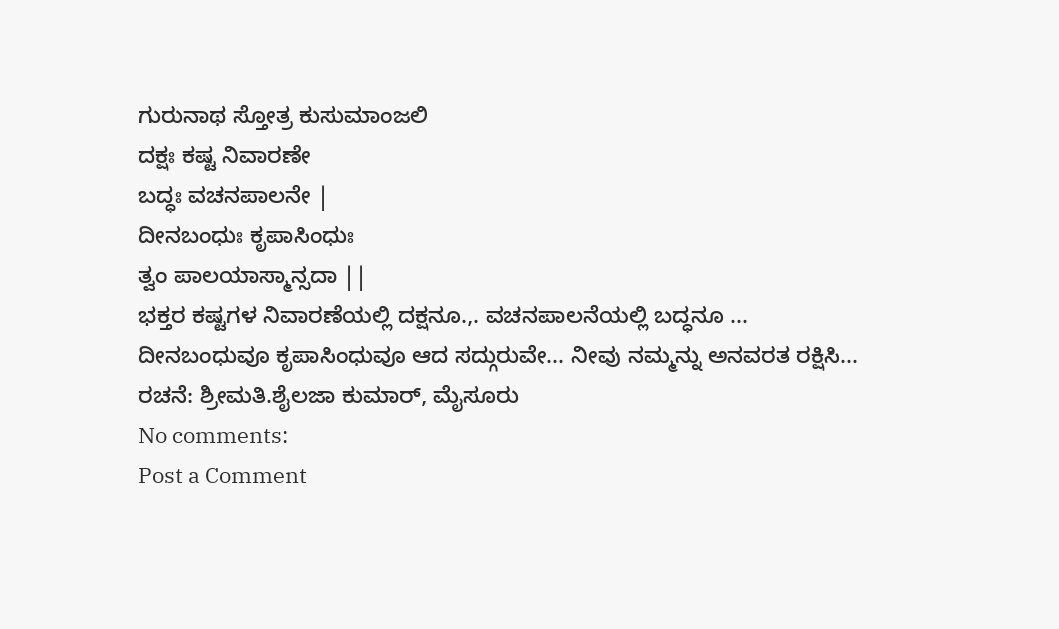ಗುರುನಾಥ ಸ್ತೋತ್ರ ಕುಸುಮಾಂಜಲಿ
ದಕ್ಷಃ ಕಷ್ಟ ನಿವಾರಣೇ
ಬದ್ಧಃ ವಚನಪಾಲನೇ |
ದೀನಬಂಧುಃ ಕೃಪಾಸಿಂಧುಃ
ತ್ವಂ ಪಾಲಯಾಸ್ಮಾನ್ಸದಾ ||
ಭಕ್ತರ ಕಷ್ಟಗಳ ನಿವಾರಣೆಯಲ್ಲಿ ದಕ್ಷನೂ.,. ವಚನಪಾಲನೆಯಲ್ಲಿ ಬದ್ಧನೂ ... ದೀನಬಂಧುವೂ ಕೃಪಾಸಿಂಧುವೂ ಆದ ಸದ್ಗುರುವೇ... ನೀವು ನಮ್ಮನ್ನು ಅನವರತ ರಕ್ಷಿಸಿ...
ರಚನೆ: ಶ್ರೀಮತಿ.ಶೈಲಜಾ ಕುಮಾರ್, ಮೈಸೂರು
No comments:
Post a Comment